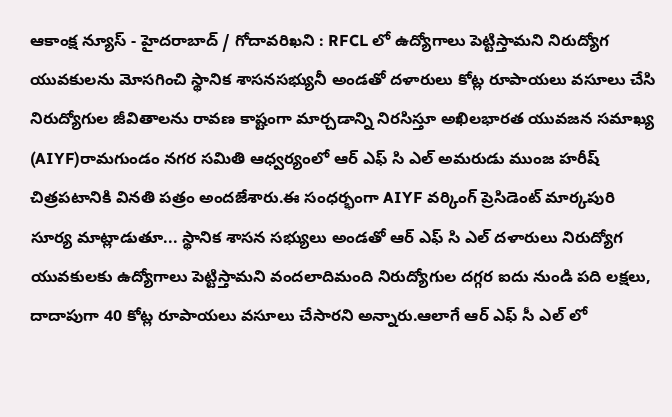ఆకాంక్ష న్యూస్ - హైదరాబాద్ / గోదావరిఖని : RFCL లో ఉద్యోగాలు పెట్టిస్తామని నిరుద్యోగ యువకులను మోసగించి స్థానిక శాసనసభ్యునీ అండతో దళారులు కోట్ల రూపాయలు వసూలు చేసి నిరుద్యోగుల జీవితాలను రావణ కాష్టంగా మార్చడాన్ని నిరసిస్తూ అఖిలభారత యువజన సమాఖ్య (AIYF)రామగుండం నగర సమితి ఆధ్వర్యంలో ఆర్ ఎఫ్ సి ఎల్ అమరుడు ముంజ హరీష్ చిత్రపటానికి వినతి పత్రం అందజేశారు.ఈ సంధర్భంగా AIYF వర్కింగ్ ప్రెసిడెంట్ మార్కపురి సూర్య మాట్లాడుతూ... స్థానిక శాసన సభ్యులు అండతో ఆర్ ఎఫ్ సి ఎల్ దళారులు నిరుద్యోగ యువకులకు ఉద్యోగాలు పెట్టిస్తామని వందలాదిమంది నిరుద్యోగుల దగ్గర ఐదు నుండి పది లక్షలు, దాదాపుగా 40 కోట్ల రూపాయలు వసూలు చేసారని అన్నారు.ఆలాగే ఆర్ ఎఫ్ సీ ఎల్ లో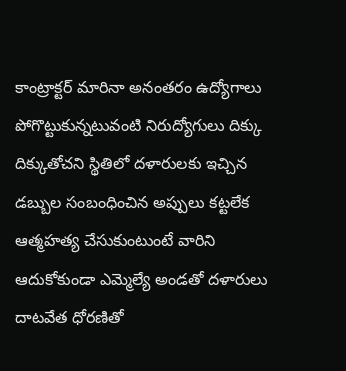కాంట్రాక్టర్ మారినా అనంతరం ఉద్యోగాలు పోగొట్టుకున్నటువంటి నిరుద్యోగులు దిక్కు దిక్కుతోచని స్థితిలో దళారులకు ఇచ్చిన డబ్బుల సంబంధించిన అప్పులు కట్టలేక ఆత్మహత్య చేసుకుంటుంటే వారిని ఆదుకోకుండా ఎమ్మెల్యే అండతో దళారులు దాటవేత ధోరణితో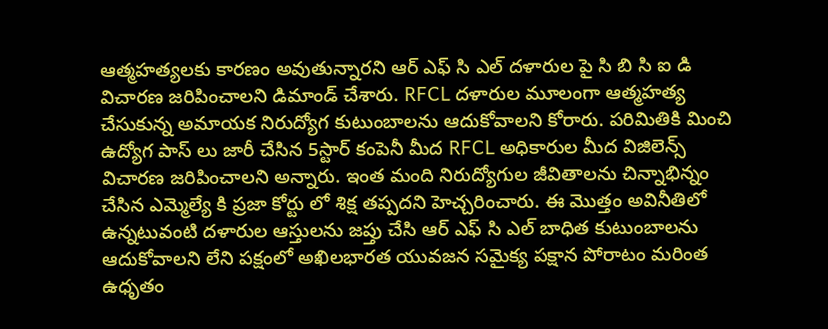ఆత్మహత్యలకు కారణం అవుతున్నారని ఆర్ ఎఫ్ సి ఎల్ దళారుల పై సి బి సి ఐ డి విచారణ జరిపించాలని డిమాండ్ చేశారు. RFCL దళారుల మూలంగా ఆత్మహత్య చేసుకున్న అమాయక నిరుద్యోగ కుటుంబాలను ఆదుకోవాలని కోరారు. పరిమితికి మించి ఉద్యోగ పాస్ లు జారీ చేసిన 5స్టార్ కంపెనీ మీద RFCL అధికారుల మీద విజిలెన్స్ విచారణ జరిపించాలని అన్నారు. ఇంత మంది నిరుద్యోగుల జీవితాలను చిన్నాభిన్నం చేసిన ఎమ్మెల్యే కి ప్రజా కోర్టు లో శిక్ష తప్పదని హెచ్చరించారు. ఈ మొత్తం అవినీతిలో ఉన్నటువంటి దళారుల ఆస్తులను జప్తు చేసి ఆర్ ఎఫ్ సి ఎల్ బాధిత కుటుంబాలను ఆదుకోవాలని లేని పక్షంలో అఖిలభారత యువజన సమైక్య పక్షాన పోరాటం మరింత ఉధృతం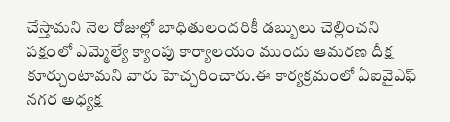చేస్తామని నెల రోజుల్లో బాధితులందరికీ డబ్బులు చెల్లించని పక్షంలో ఎమ్మెల్యే క్యాంపు కార్యాలయం ముందు ఆమరణ దీక్ష కూర్చుంటామని వారు హెచ్చరించారు.ఈ కార్యక్రమంలో ఏఐవైఎఫ్ నగర అధ్యక్ష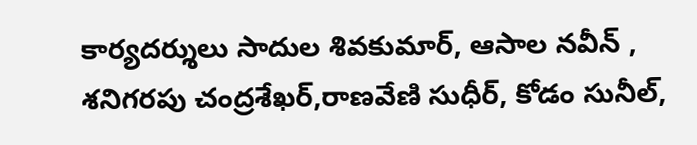కార్యదర్శులు సాదుల శివకుమార్, ఆసాల నవీన్ , శనిగరపు చంద్రశేఖర్,రాణవేణి సుధీర్, కోడం సునీల్,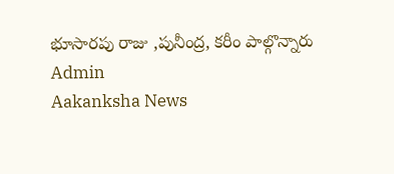భూసారపు రాజు ,పునీంద్ర, కరీం పాల్గొన్నారు
Admin
Aakanksha News